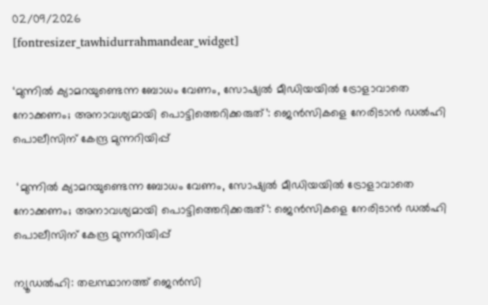02/09/2026
[fontresizer_tawhidurrahmandear_widget]

‘മുന്നിൽ ക്യാമറയുണ്ടെന്ന ബോധം വേണം, സോഷ്യൽ മീഡിയയിൽ ട്രോളാവാതെ നോക്കണം; അനാവശ്യമായി പൊട്ടിത്തെറിക്കരുത്’: ജെൻസികളെ നേരിടാൻ ഡൽഹി പൊലീസിന് കേന്ദ്ര മുന്നറിയിപ്പ്

 ‘മുന്നിൽ ക്യാമറയുണ്ടെന്ന ബോധം വേണം, സോഷ്യൽ മീഡിയയിൽ ട്രോളാവാതെ നോക്കണം; അനാവശ്യമായി പൊട്ടിത്തെറിക്കരുത്’: ജെൻസികളെ നേരിടാൻ ഡൽഹി പൊലീസിന് കേന്ദ്ര മുന്നറിയിപ്പ്

ന്യൂഡൽഹി: തലസ്ഥാനത്ത് ജെൻസി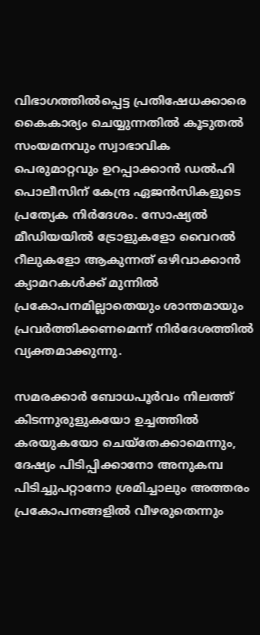വിഭാഗത്തിൽപ്പെട്ട പ്രതിഷേധക്കാരെ കൈകാര്യം ചെയ്യുന്നതിൽ കൂടുതൽ സംയമനവും സ്വാഭാവിക പെരുമാറ്റവും ഉറപ്പാക്കാൻ ഡൽഹി പൊലീസിന് കേന്ദ്ര ഏജൻസികളുടെ പ്രത്യേക നിർദേശം. സോഷ്യൽ മീഡിയയിൽ ട്രോളുകളോ വൈറൽ റീലുകളോ ആകുന്നത് ഒഴിവാക്കാൻ ക്യാമറകൾക്ക് മുന്നിൽ പ്രകോപനമില്ലാതെയും ശാന്തമായും പ്രവർത്തിക്കണമെന്ന് നിർദേശത്തിൽ വ്യക്തമാക്കുന്നു.

സമരക്കാർ ബോധപൂർവം നിലത്ത് കിടന്നുരുളുകയോ ഉച്ചത്തിൽ കരയുകയോ ചെയ്തേക്കാമെന്നും, ദേഷ്യം പിടിപ്പിക്കാനോ അനുകമ്പ പിടിച്ചുപറ്റാനോ ശ്രമിച്ചാലും അത്തരം പ്രകോപനങ്ങളിൽ വീഴരുതെന്നും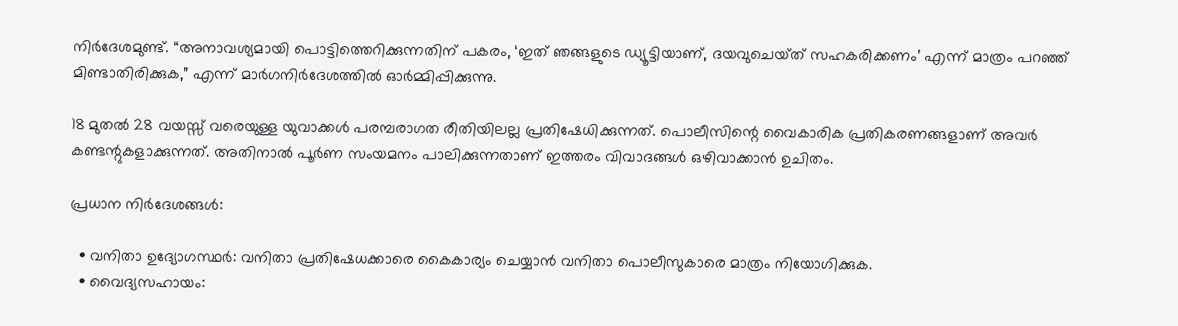നിർദേശമുണ്ട്. “അനാവശ്യമായി പൊട്ടിത്തെറിക്കുന്നതിന് പകരം, ‘ഇത് ഞങ്ങളുടെ ഡ്യൂട്ടിയാണ്, ദയവുചെയ്‌ത്‌ സഹകരിക്കണം’ എന്ന് മാത്രം പറഞ്ഞ് മിണ്ടാതിരിക്കുക,” എന്ന് മാർഗനിർദേശത്തിൽ ഓർമ്മിപ്പിക്കുന്നു.

18 മുതൽ 28 വയസ്സ് വരെയുള്ള യുവാക്കൾ പരമ്പരാഗത രീതിയിലല്ല പ്രതിഷേധിക്കുന്നത്. പൊലീസിന്റെ വൈകാരിക പ്രതികരണങ്ങളാണ് അവർ കണ്ടന്റുകളാക്കുന്നത്. അതിനാൽ പൂർണ സംയമനം പാലിക്കുന്നതാണ് ഇത്തരം വിവാദങ്ങൾ ഒഴിവാക്കാൻ ഉചിതം.

പ്രധാന നിർദേശങ്ങൾ:

  • വനിതാ ഉദ്യോഗസ്ഥർ: വനിതാ പ്രതിഷേധക്കാരെ കൈകാര്യം ചെയ്യാൻ വനിതാ പൊലീസുകാരെ മാത്രം നിയോഗിക്കുക.
  • വൈദ്യസഹായം: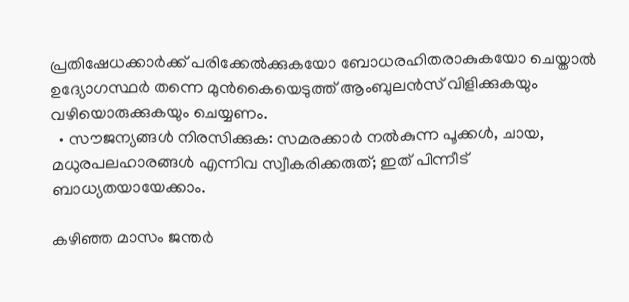പ്രതിഷേധക്കാർക്ക് പരിക്കേൽക്കുകയോ ബോധരഹിതരാകുകയോ ചെയ്താൽ ഉദ്യോഗസ്ഥർ തന്നെ മുൻകൈയെടുത്ത് ആംബുലൻസ് വിളിക്കുകയും വഴിയൊരുക്കുകയും ചെയ്യണം.
  • സൗജന്യങ്ങൾ നിരസിക്കുക: സമരക്കാർ നൽകുന്ന പൂക്കൾ, ചായ, മധുരപലഹാരങ്ങൾ എന്നിവ സ്വീകരിക്കരുത്; ഇത് പിന്നീട് ബാധ്യതയായേക്കാം.

കഴിഞ്ഞ മാസം ജന്തർ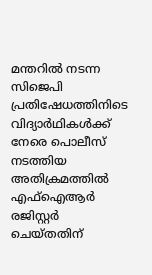മന്തറിൽ നടന്ന സിജെപി പ്രതിഷേധത്തിനിടെ വിദ്യാർഥികൾക്ക് നേരെ പൊലീസ് നടത്തിയ അതിക്രമത്തിൽ എഫ്ഐആർ രജിസ്റ്റർ ചെയ്തതിന്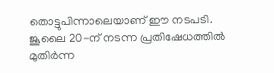തൊട്ടുപിന്നാലെയാണ് ഈ നടപടി. ജൂലൈ 20-ന് നടന്ന പ്രതിഷേധത്തിൽ മുതിർന്ന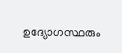ഉദ്യോഗസ്ഥരും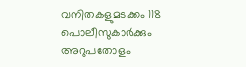വനിതകളുമടക്കം 118 പൊലീസുകാർക്കും അറുപതോളം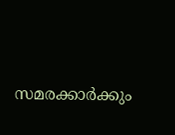സമരക്കാർക്കും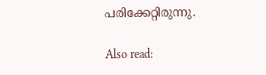പരിക്കേറ്റിരുന്നു.

Also read: